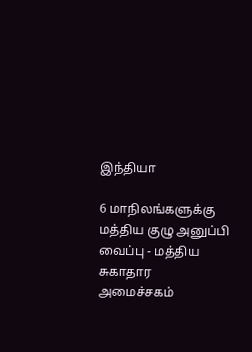இந்தியா

6 மாநிலங்களுக்கு மத்திய குழு அனுப்பி வைப்பு - மத்திய சுகாதார அமைச்சகம்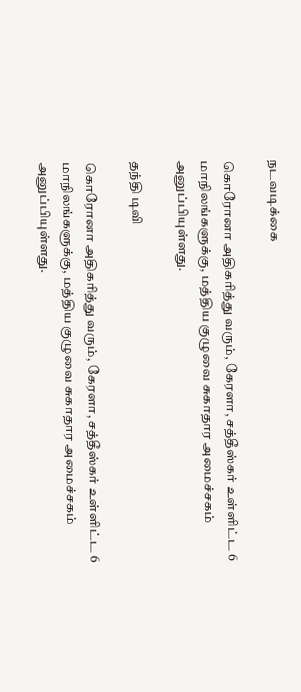நடவடிக்கை

கொரோனா அதிகரித்து வரும், கேரளா, சத்தீஸ்கர் உள்ளிட்ட 6 மாநிலங்களுக்கு, மத்திய குழுவை சுகாதார அமைச்சகம் அனுப்பியுள்ளது.

தந்தி டிவி

கொரோனா அதிகரித்து வரும், கேரளா, சத்தீஸ்கர் உள்ளிட்ட 6 மாநிலங்களுக்கு, மத்திய குழுவை சுகாதார அமைச்சகம் அனுப்பியுள்ளது.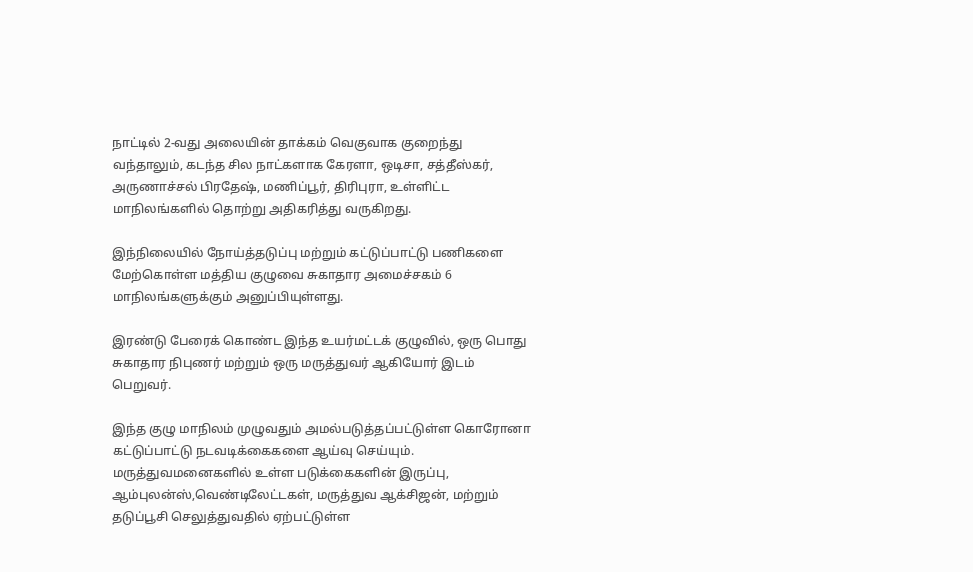நாட்டில் 2-வது அலையின் தாக்கம் வெகுவாக குறைந்து வந்தாலும், கடந்த சில நாட்களாக கேரளா, ஒடிசா, சத்தீஸ்கர், அருணாச்சல் பிரதேஷ், மணிப்பூர், திரிபுரா, உள்ளிட்ட மாநிலங்களில் தொற்று அதிகரித்து வருகிறது.

இந்நிலையில் நோய்த்தடுப்பு மற்றும் கட்டுப்பாட்டு பணிகளை மேற்கொள்ள மத்திய குழுவை சுகாதார அமைச்சகம் 6 மாநிலங்களுக்கும் அனுப்பியுள்ளது.

இரண்டு பேரைக் கொண்ட இந்த உயர்மட்டக் குழுவில், ஒரு பொது சுகாதார நிபுணர் மற்றும் ஒரு மருத்துவர் ஆகியோர் இடம் பெறுவர்.

இந்த குழு மாநிலம் முழுவதும் அமல்படுத்தப்பட்டுள்ள கொரோனா கட்டுப்பாட்டு நடவடிக்கைகளை ஆய்வு செய்யும். மருத்துவமனைகளில் உள்ள படுக்கைகளின் இருப்பு, ஆம்புலன்ஸ்,வெண்டிலேட்டகள், மருத்துவ ஆக்சிஜன், மற்றும் தடுப்பூசி செலுத்துவதில் ஏற்பட்டுள்ள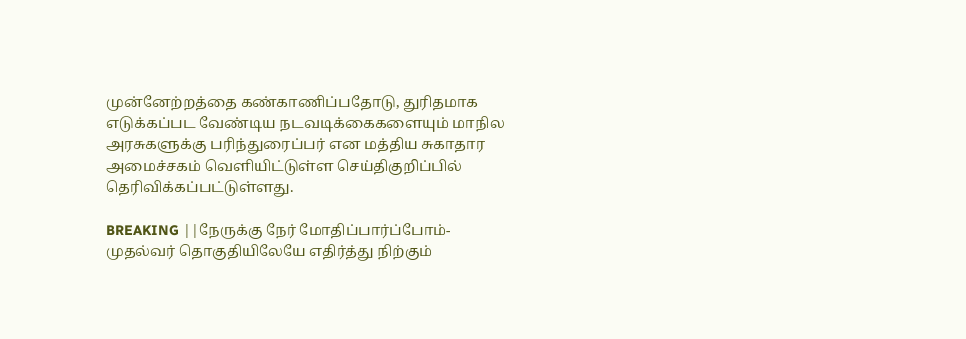முன்னேற்றத்தை கண்காணிப்பதோடு, துரிதமாக எடுக்கப்பட வேண்டிய நடவடிக்கைகளையும் மாநில அரசுகளுக்கு பரிந்துரைப்பர் என மத்திய சுகாதார அமைச்சகம் வெளியிட்டுள்ள செய்திகுறிப்பில் தெரிவிக்கப்பட்டுள்ளது.

BREAKING ||நேருக்கு நேர் மோதிப்பார்ப்போம்-முதல்வர் தொகுதியிலேயே எதிர்த்து நிற்கும்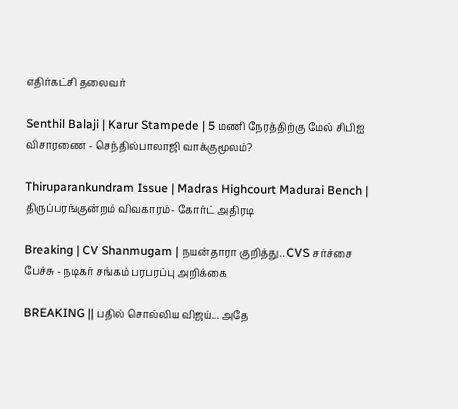எதிர்கட்சி தலைவர்

Senthil Balaji | Karur Stampede | 5 மணி நேரத்திற்கு மேல் சிபிஐ விசாரணை - செந்தில்பாலாஜி வாக்குமூலம்?

Thiruparankundram Issue | Madras Highcourt Madurai Bench | திருப்பரங்குன்றம் விவகாரம்- கோர்ட் அதிரடி

Breaking | CV Shanmugam | நயன்தாரா குறித்து.. CVS சர்ச்சை பேச்சு - நடிகர் சங்கம் பரபரப்பு அறிக்கை

BREAKING || பதில் சொல்லிய விஜய்... அதே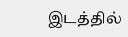இடத்தில்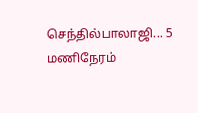செந்தில்பாலாஜி... 5 மணிநேரம்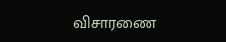விசாரணை